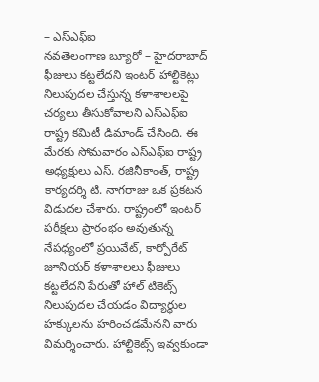– ఎస్ఎఫ్ఐ
నవతెలంగాణ బ్యూరో – హైదరాబాద్
ఫీజులు కట్టలేదని ఇంటర్ హాల్టికెట్లు నిలుపుదల చేస్తున్న కళాశాలలపై చర్యలు తీసుకోవాలని ఎస్ఎఫ్ఐ రాష్ట్ర కమిటీ డిమాండ్ చేసింది. ఈ మేరకు సోమవారం ఎస్ఎఫ్ఐ రాష్ట్ర అధ్యక్షులు ఎస్. రజినీకాంత్, రాష్ట్ర కార్యదర్శి టి. నాగరాజు ఒక ప్రకటన విడుదల చేశారు. రాష్ట్రంలో ఇంటర్ పరీక్షలు ప్రారంభం అవుతున్న నేపధ్యంలో ప్రయివేట్, కార్పోరేట్ జూనియర్ కళాశాలలు ఫీజులు కట్టలేదని పేరుతో హాల్ టికెట్స్ నిలుపుదల చేయడం విద్యార్థుల హక్కులను హరించడమేనని వారు విమర్శించారు. హాల్టికెట్స్ ఇవ్వకుండా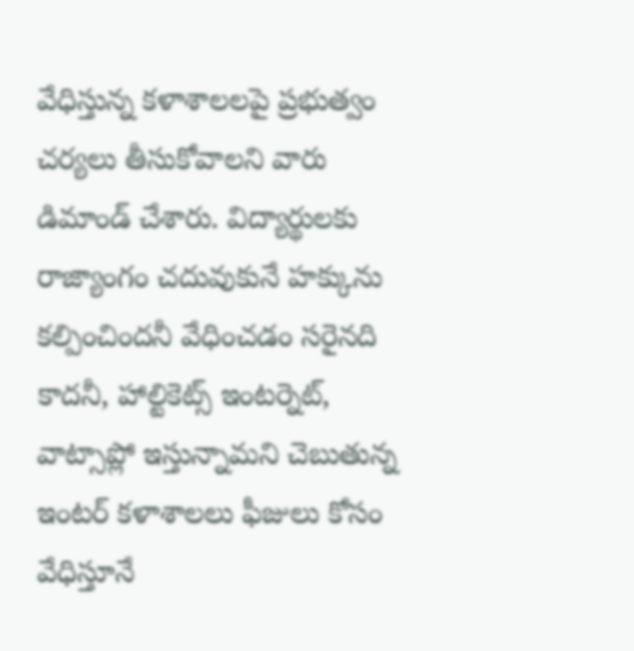వేధిస్తున్న కళాశాలలపై ప్రభుత్వం చర్యలు తీసుకోవాలని వారు డిమాండ్ చేశారు. విద్యార్థులకు రాజ్యాంగం చదువుకునే హక్కును కల్పించిందనీ వేధించడం సరైనది కాదనీ, హాల్టికెట్స్ ఇంటర్నెట్, వాట్సాప్లో ఇస్తున్నామని చెబుతున్న ఇంటర్ కళాశాలలు ఫీజులు కోసం వేధిస్తూనే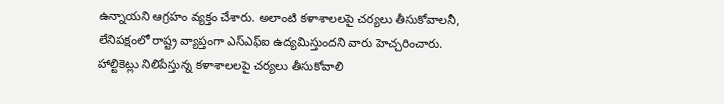ఉన్నాయని ఆగ్రహం వ్యక్తం చేశారు. అలాంటి కళాశాలలపై చర్యలు తీసుకోవాలనీ, లేనిపక్షంలో రాష్ట్ర వ్యాప్తంగా ఎస్ఎఫ్ఐ ఉద్యమిస్తుందని వారు హెచ్చరించారు.
హాల్టికెట్లు నిలిపేస్తున్న కళాశాలలపై చర్యలు తీసుకోవాలి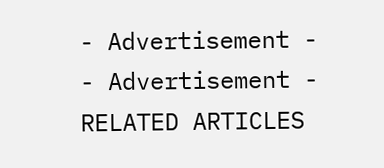- Advertisement -
- Advertisement -
RELATED ARTICLES